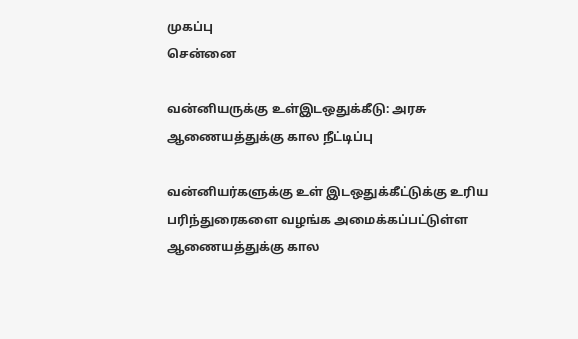முகப்பு
சென்னை

வன்னியருக்கு உள்இடஒதுக்கீடு: அரசு ஆணையத்துக்கு கால நீட்டிப்பு

வன்னியர்களுக்கு உள் இடஒதுக்கீட்டுக்கு உரிய பரிந்துரைகளை வழங்க அமைக்கப்பட்டுள்ள ஆணையத்துக்கு கால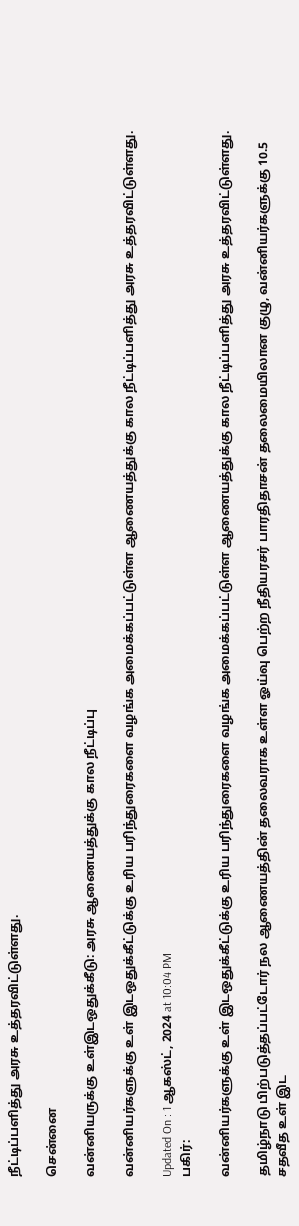நீட்டிப்பளித்து அரசு உத்தரவிட்டுள்ளது.

சென்னை

வன்னியருக்கு உள்இடஒதுக்கீடு: அரசு ஆணையத்துக்கு கால நீட்டிப்பு

வன்னியர்களுக்கு உள் இடஒதுக்கீட்டுக்கு உரிய பரிந்துரைகளை வழங்க அமைக்கப்பட்டுள்ள ஆணையத்துக்கு கால நீட்டிப்பளித்து அரசு உத்தரவிட்டுள்ளது.

Updated On : 1 ஆகஸ்ட், 2024 at 10:04 PM
பகிர்:

வன்னியர்களுக்கு உள் இடஒதுக்கீட்டுக்கு உரிய பரிந்துரைகளை வழங்க அமைக்கப்பட்டுள்ள ஆணையத்துக்கு கால நீட்டிப்பளித்து அரசு உத்தரவிட்டுள்ளது.

தமிழ்நாடு பிற்படுத்தப்பட்டோர் நல ஆணையத்தின் தலைவராக உள்ள ஓய்வு பெற்ற நீதியரசர் பாரதிதாசன் தலைமையிலான குழு, வன்னியர்களுக்கு 10.5 சதவீத உள் இட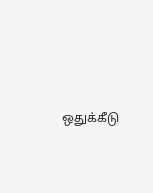ஒதுக்கீடு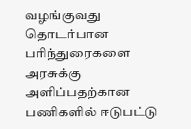வழங்குவது தொடர்பான பரிந்துரைகளை அரசுக்கு அளிப்பதற்கான பணிகளில் ஈடுபட்டு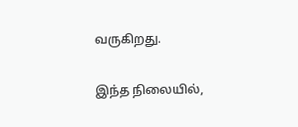வருகிறது.

இந்த நிலையில்,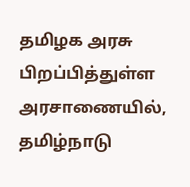தமிழக அரசு பிறப்பித்துள்ள அரசாணையில், தமிழ்நாடு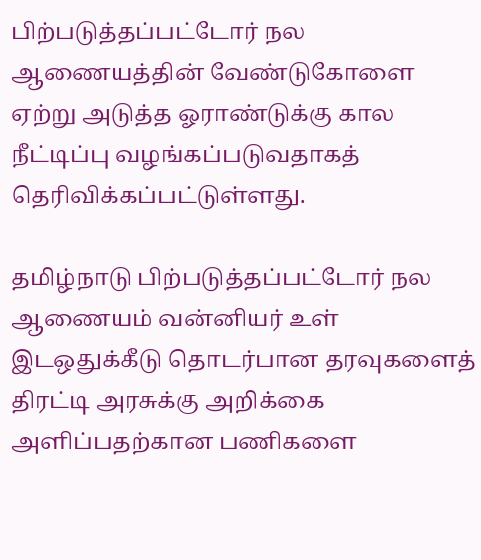பிற்படுத்தப்பட்டோர் நல ஆணையத்தின் வேண்டுகோளை ஏற்று அடுத்த ஓராண்டுக்கு கால நீட்டிப்பு வழங்கப்படுவதாகத் தெரிவிக்கப்பட்டுள்ளது.

தமிழ்நாடு பிற்படுத்தப்பட்டோர் நல ஆணையம் வன்னியர் உள் இடஒதுக்கீடு தொடர்பான தரவுகளைத் திரட்டி அரசுக்கு அறிக்கை அளிப்பதற்கான பணிகளை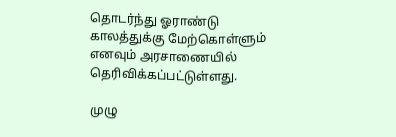தொடர்ந்து ஓராண்டு காலத்துக்கு மேற்கொள்ளும் எனவும் அரசாணையில் தெரிவிக்கப்பட்டுள்ளது.

முழு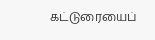கட்டுரையைப்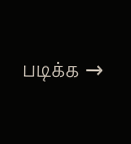படிக்க →